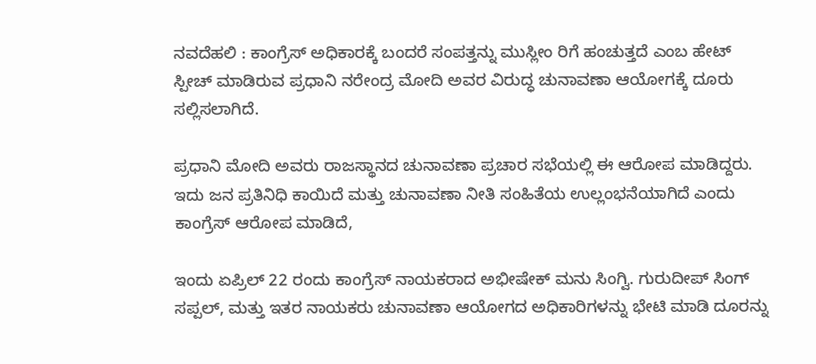ನವದೆಹಲಿ : ಕಾಂಗ್ರೆಸ್ ಅಧಿಕಾರಕ್ಕೆ ಬಂದರೆ ಸಂಪತ್ತನ್ನು ಮುಸ್ಲೀಂ ರಿಗೆ ಹಂಚುತ್ತದೆ ಎಂಬ ಹೇಟ್ ಸ್ಪೀಚ್ ಮಾಡಿರುವ ಪ್ರಧಾನಿ ನರೇಂದ್ರ ಮೋದಿ ಅವರ ವಿರುದ್ಧ ಚುನಾವಣಾ ಆಯೋಗಕ್ಕೆ ದೂರು ಸಲ್ಲಿಸಲಾಗಿದೆ.

ಪ್ರಧಾನಿ ಮೋದಿ ಅವರು ರಾಜಸ್ಥಾನದ ಚುನಾವಣಾ ಪ್ರಚಾರ ಸಭೆಯಲ್ಲಿ ಈ ಆರೋಪ ಮಾಡಿದ್ದರು.
ಇದು ಜನ ಪ್ರತಿನಿಧಿ ಕಾಯಿದೆ ಮತ್ತು ಚುನಾವಣಾ ನೀತಿ ಸಂಹಿತೆಯ ಉಲ್ಲಂಭನೆಯಾಗಿದೆ ಎಂದು ಕಾಂಗ್ರೆಸ್ ಆರೋಪ ಮಾಡಿದೆ,

ಇಂದು ಏಪ್ರಿಲ್ 22 ರಂದು ಕಾಂಗ್ರೆಸ್ ನಾಯಕರಾದ ಅಭೀಷೇಕ್ ಮನು ಸಿಂಗ್ವಿ. ಗುರುದೀಪ್ ಸಿಂಗ್ ಸಪ್ಪಲ್, ಮತ್ತು ಇತರ ನಾಯಕರು ಚುನಾವಣಾ ಆಯೋಗದ ಅಧಿಕಾರಿಗಳನ್ನು ಭೇಟಿ ಮಾಡಿ ದೂರನ್ನು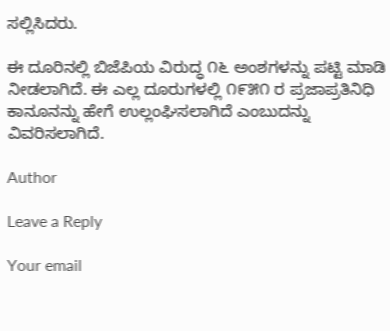ಸಲ್ಲಿಸಿದರು.

ಈ ದೂರಿನಲ್ಲಿ ಬಿಜೆಪಿಯ ವಿರುದ್ಧ ೧೬ ಅಂಶಗಳನ್ನು ಪಟ್ಟಿ ಮಾಡಿ ನೀಡಲಾಗಿದೆ. ಈ ಎಲ್ಲ ದೂರುಗಳಲ್ಲಿ ೧೯೫೧ ರ ಪ್ರಜಾಪ್ರತಿನಿಧಿ ಕಾನೂನನ್ನು ಹೇಗೆ ಉಲ್ಲಂಘಿಸಲಾಗಿದೆ ಎಂಬುದನ್ನು ವಿವರಿಸಲಾಗಿದೆ.

Author

Leave a Reply

Your email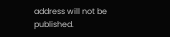address will not be published.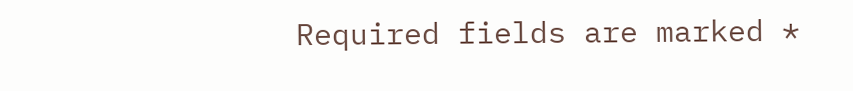Required fields are marked *